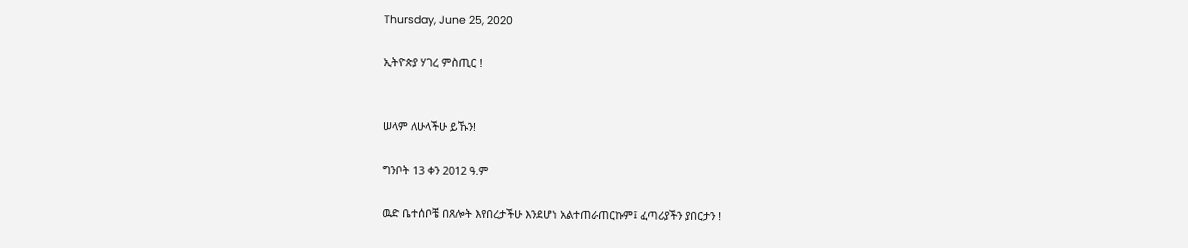Thursday, June 25, 2020

ኢትዮጵያ ሃገረ ምስጢር !


ሠላም ለሁላችሁ ይኹን!

ግንቦት 13 ቀን 2012 ዓ.ም

ዉድ ቤተሰቦቼ በጸሎት እየበረታችሁ እንደሆነ አልተጠራጠርኩም፤ ፈጣሪያችን ያበርታን !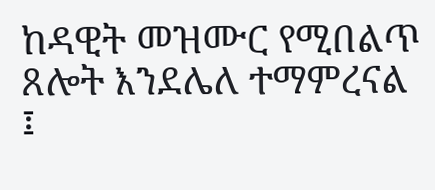ከዳዊት መዝሙር የሚበልጥ ጸሎት እንደሌለ ተማምረናል ፤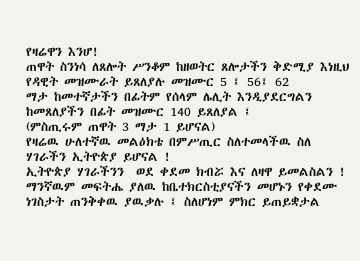የዛሬዋን እንሆ!
ጠዋት ስንነሳ ለጸሎት ሥንቆም ከዘወትር ጸሎታችን ቅድሚያ እነዚህ የዳዊት መዝሙራት ይጸለያሉ መዝሙር 5 ፤ 56፤ 62
ማታ ከመተኛታችን በፊትም የሰላም ሌሊት እንዲያደርግልን ከመጸለያችን በፊት መዝሙር 140 ይጸለያል ፤
(ምስጢሩም ጠዋት 3 ማታ 1 ይሆናል)
የዛሬዉ ሁለተኛዉ መልዕክቴ በምሥጢር ስለተመላችዉ ስለ ሃገራችን ኢትዮጵያ ይሆናል !
ኢትዮጵያ ሃገራችንን  ወደ ቀደመ ክብሯ እና ለዛዋ ይመልስልን !
ማንኛዉም መፍትሔ ያለዉ ከቤተክርስቲያናችን መሆኑን የቀደሙ ነገስታት ጠንቅቀዉ ያዉቃሉ ፤ ስለሆነም ምክር ይጠይቋታል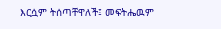እርሷም ትሰጣቸዋለች፤ መፍትሔዉም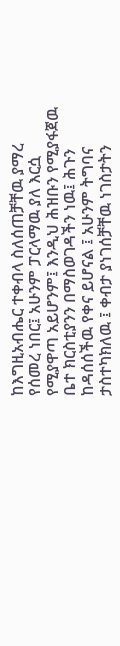ከእግዚአብሔር ተቀብላ ስለሰጠቻቸዉ ያማረ የሰመረ ነበር፤ አሁንም ፓርላማዉ ያለ እርሷ የሚያዋጣ አይሆንም፤ እንዲህ ሕዝቡን የሚያፋጀዉ ቤተ ክርስቲያንን በማስወገዳችን ነዉ፤ ሕጉን ከዳሰሰችዉ የቀና ይሆናል ፤ አሁንም ትግባና ታስተካክለዉ ፤ ቀብታ ያነገሰቻቸዉ ነገስታትን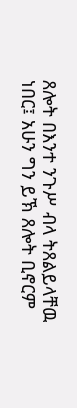ጸሎት በእንተ ንጉሥ ብላ ትጸልይላቸዉ ነበር፤ አሁን ግን ይኽ ጸሎት ቢኖርም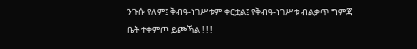ንጉሱ የለም፤ ቅብዓ-ነገሥቱም ቀርቷል፤ የቅብዓ-ነገሥቱ ብልቃጥ ግምጃ ቤት ተቀምጦ ይጮኻል ! ! !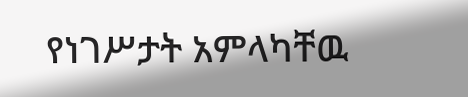የነገሥታት አምላካቸዉ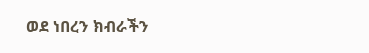ወደ ነበረን ክብራችን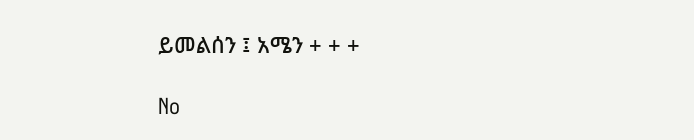ይመልሰን ፤ አሜን + + +

No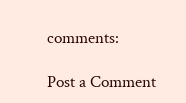comments:

Post a Comment